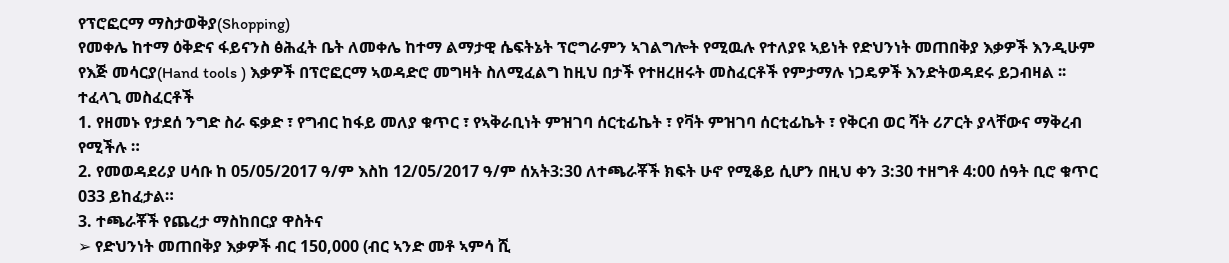የፕሮፎርማ ማስታወቅያ(Shopping)
የመቀሌ ከተማ ዕቅድና ፋይናንስ ፅሕፈት ቤት ለመቀሌ ከተማ ልማታዊ ሴፍትኔት ፕሮግራምን ኣገልግሎት የሚዉሉ የተለያዩ ኣይነት የድህንነት መጠበቅያ እቃዎች እንዲሁም የእጅ መሳርያ(Hand tools ) እቃዎች በፕሮፎርማ ኣወዳድሮ መግዛት ስለሚፈልግ ከዚህ በታች የተዘረዘሩት መስፈርቶች የምታማሉ ነጋዴዎች እንድትወዳደሩ ይጋብዛል ፡፡
ተፈላጊ መስፈርቶች
1. የዘመኑ የታደሰ ንግድ ስራ ፍቃድ ፣ የግብር ከፋይ መለያ ቁጥር ፣ የኣቅራቢነት ምዝገባ ሰርቲፊኬት ፣ የቫት ምዝገባ ሰርቲፊኬት ፣ የቅርብ ወር ሻት ሪፖርት ያላቸውና ማቅረብ የሚችሉ ።
2. የመወዳደሪያ ሀሳቡ ከ 05/05/2017 ዓ/ም እስከ 12/05/2017 ዓ/ም ሰአት3:30 ለተጫራቾች ክፍት ሁኖ የሚቆይ ሲሆን በዚህ ቀን 3:30 ተዘግቶ 4:00 ሰዓት ቢሮ ቁጥር 033 ይከፈታል።
3. ተጫራቾች የጨረታ ማስከበርያ ዋስትና
➢ የድህንነት መጠበቅያ እቃዎች ብር 150,000 (ብር ኣንድ መቶ ኣምሳ ሺ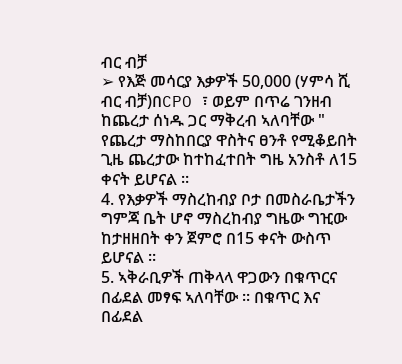ብር ብቻ
➢ የእጅ መሳርያ እቃዎች 50,000 (ሃምሳ ሺ ብር ብቻ)በCPO ፣ ወይም በጥሬ ገንዘብ ከጨረታ ሰነዱ ጋር ማቅረብ ኣለባቸው " የጨረታ ማስከበርያ ዋስትና ፀንቶ የሚቆይበት ጊዜ ጨረታው ከተከፈተበት ግዜ አንስቶ ለ15 ቀናት ይሆናል ።
4. የእቃዎች ማስረከብያ ቦታ በመስራቤታችን ግምጃ ቤት ሆኖ ማስረከብያ ግዜው ግዢው ከታዘዘበት ቀን ጀምሮ በ15 ቀናት ውስጥ ይሆናል ።
5. ኣቅራቢዎች ጠቅላላ ዋጋውን በቁጥርና በፊደል መፃፍ ኣለባቸው ፡፡ በቁጥር እና በፊደል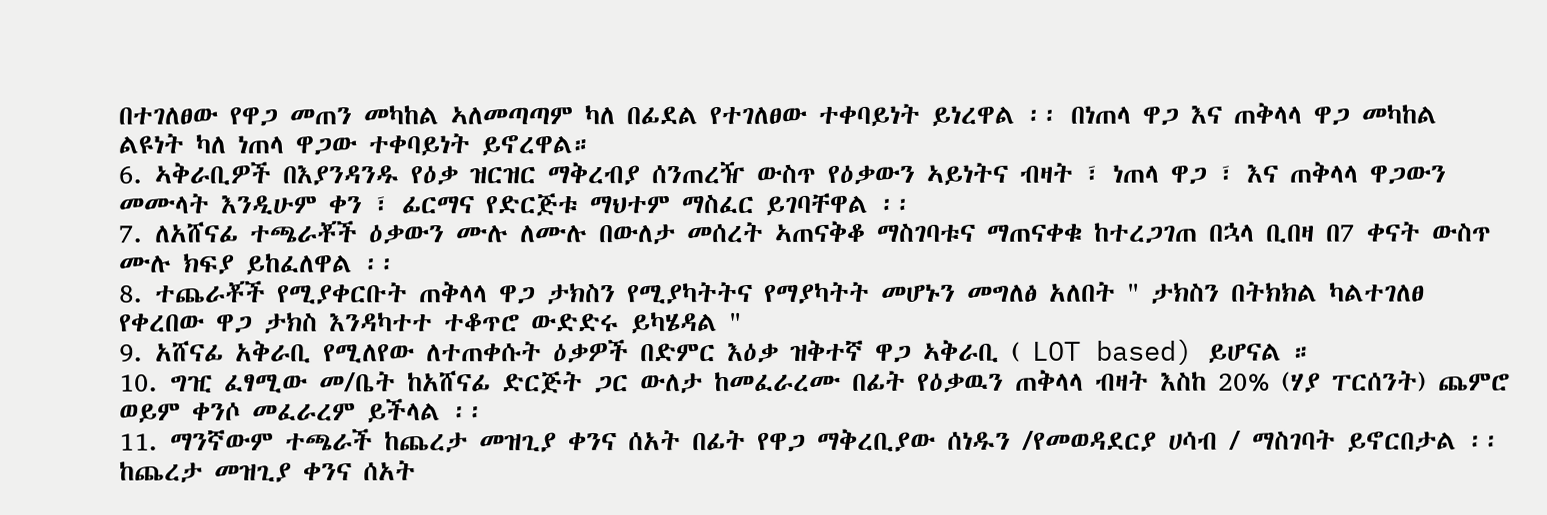በተገለፀው የዋጋ መጠን መካከል ኣለመጣጣም ካለ በፊደል የተገለፀው ተቀባይነት ይነረዋል ፡፡ በነጠላ ዋጋ እና ጠቅላላ ዋጋ መካከል ልዩነት ካለ ነጠላ ዋጋው ተቀባይነት ይኖረዋል።
6. ኣቅራቢዎች በእያንዳንዱ የዕቃ ዝርዝር ማቅረብያ ሰንጠረዥ ውስጥ የዕቃውን ኣይነትና ብዛት ፣ ነጠላ ዋጋ ፣ እና ጠቅላላ ዋጋውን መሙላት እንዲሁም ቀን ፣ ፊርማና የድርጅቱ ማህተም ማስፈር ይገባቸዋል ፡፡
7. ለአሸናፊ ተጫራቾች ዕቃውን ሙሉ ለሙሉ በውለታ መሰረት ኣጠናቅቆ ማስገባቱና ማጠናቀቁ ከተረጋገጠ በኋላ ቢበዛ በ7 ቀናት ውስጥ ሙሉ ክፍያ ይከፈለዋል ፡፡
8. ተጨራቾች የሚያቀርቡት ጠቅላላ ዋጋ ታክስን የሚያካትትና የማያካትት መሆኑን መግለፅ አለበት " ታክስን በትክክል ካልተገለፀ የቀረበው ዋጋ ታክስ እንዳካተተ ተቆጥሮ ውድድሩ ይካሄዳል "
9. አሸናፊ አቅራቢ የሚለየው ለተጠቀሱት ዕቃዎች በድምር እዕቃ ዝቅተኛ ዋጋ ኣቅራቢ ( LOT based) ይሆናል ።
10. ግዢ ፈፃሚው መ/ቤት ከአሸናፊ ድርጅት ጋር ውለታ ከመፈራረሙ በፊት የዕቃዉን ጠቅላላ ብዛት እስከ 20% (ሃያ ፐርሰንት) ጨምሮ ወይም ቀንሶ መፈራረም ይችላል ፡፡
11. ማንኛውም ተጫራች ከጨረታ መዝጊያ ቀንና ሰአት በፊት የዋጋ ማቅረቢያው ሰነዱን /የመወዳደርያ ሀሳብ / ማስገባት ይኖርበታል ፡፡ ከጨረታ መዝጊያ ቀንና ሰአት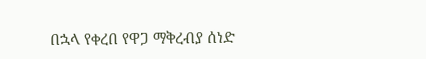በኋላ የቀረበ የዋጋ ማቅረብያ ሰነድ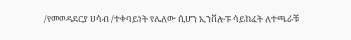/የመወዳደርያ ሀሳብ /ተቀባይነት የሌለው ሲሆን ኢንቨሎፑ ሳይከፈት ለተጫራቹ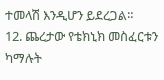ተመላሽ እንዲሆን ይደረጋል።
12. ጨረታው የቴክኒክ መስፈርቱን ካማሉት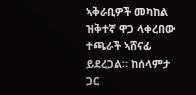ኣቅራቢዎች መካከል ዝቅተኛ ዋጋ ላቀረበው ተጫራች ኣሸናፊ ይደረጋል። ከሰላምታ ጋር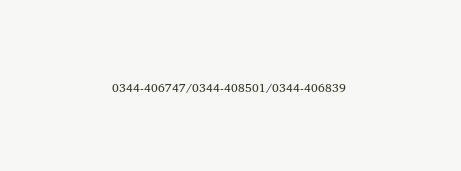0344-406747/0344-408501/0344-406839